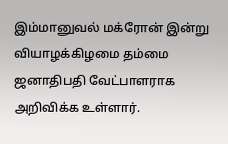இம்மானுவல் மக்ரோன் இன்று வியாழக்கிழமை தம்மை ஜனாதிபதி வேட்பாளராக அறிவிக்க உள்ளார்.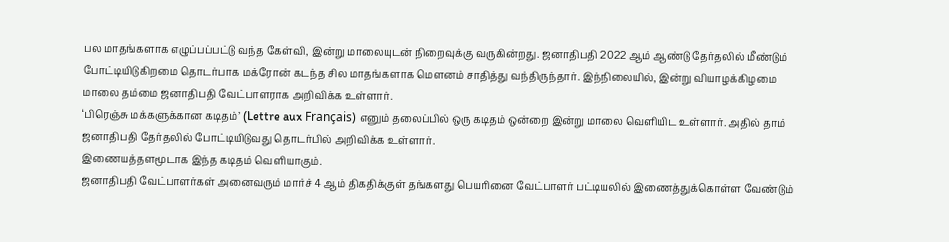பல மாதங்களாக எழுப்பப்பட்டு வந்த கேள்வி, இன்று மாலையுடன் நிறைவுக்கு வருகின்றது. ஜனாதிபதி 2022 ஆம் ஆண்டு தேர்தலில் மீண்டும் போட்டியிடுகிறமை தொடர்பாக மக்ரோன் கடந்த சில மாதங்களாக மெளனம் சாதித்து வந்திருந்தார். இந்நிலையில், இன்று வியாழக்கிழமை மாலை தம்மை ஜனாதிபதி வேட்பாளராக அறிவிக்க உள்ளார்.
‘பிரெஞ்சு மக்களுக்கான கடிதம்’ (Lettre aux Français) எனும் தலைப்பில் ஒரு கடிதம் ஒன்றை இன்று மாலை வெளியிட உள்ளார். அதில் தாம் ஜனாதிபதி தேர்தலில் போட்டியிடுவது தொடர்பில் அறிவிக்க உள்ளார்.
இணையத்தளமூடாக இந்த கடிதம் வெளியாகும்.
ஜனாதிபதி வேட்பாளர்கள் அனைவரும் மார்ச் 4 ஆம் திகதிக்குள் தங்களது பெயரினை வேட்பாளர் பட்டியலில் இணைத்துக்கொள்ள வேண்டும்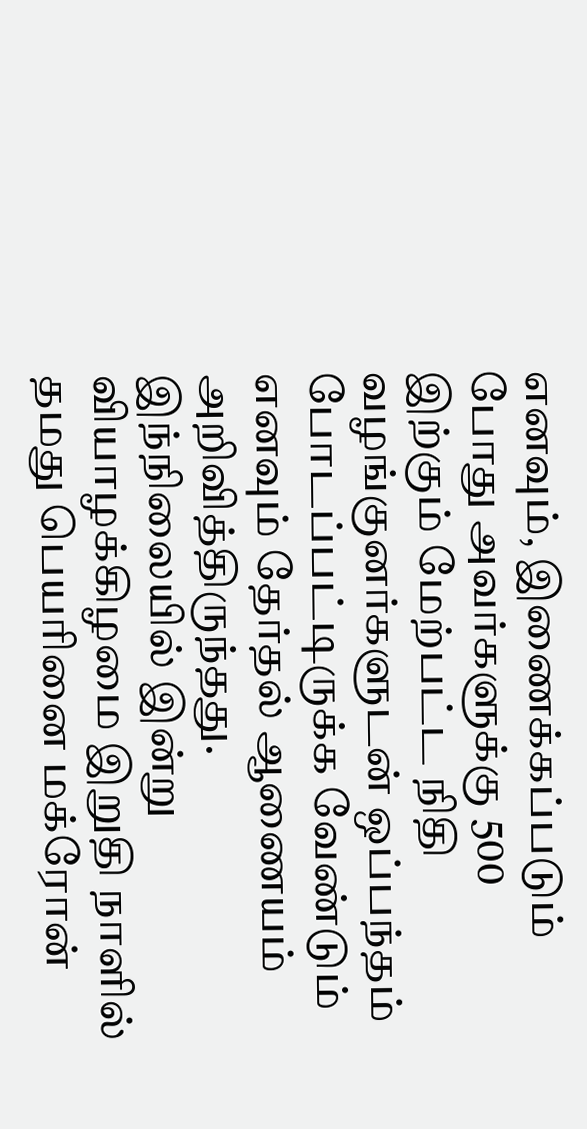எனவும், இணைக்கப்படும் போது அவர்களுக்கு 500 இற்கும் மேற்பட்ட நிதி வழங்குனர்களுடன் ஒப்பந்தம் போடப்பட்டிருக்க வேண்டும் எனவும் தேர்தல் ஆணையம் அறிவித்திருந்தது.
இந்நிலையில் இன்று வியாழக்கிழமை இறுதி நாளில் தமது பெயரினை மக்ரோன்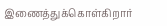இணைத்துக்கொள்கிறார்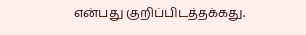என்பது குறிப்பிடத்தக்கது.